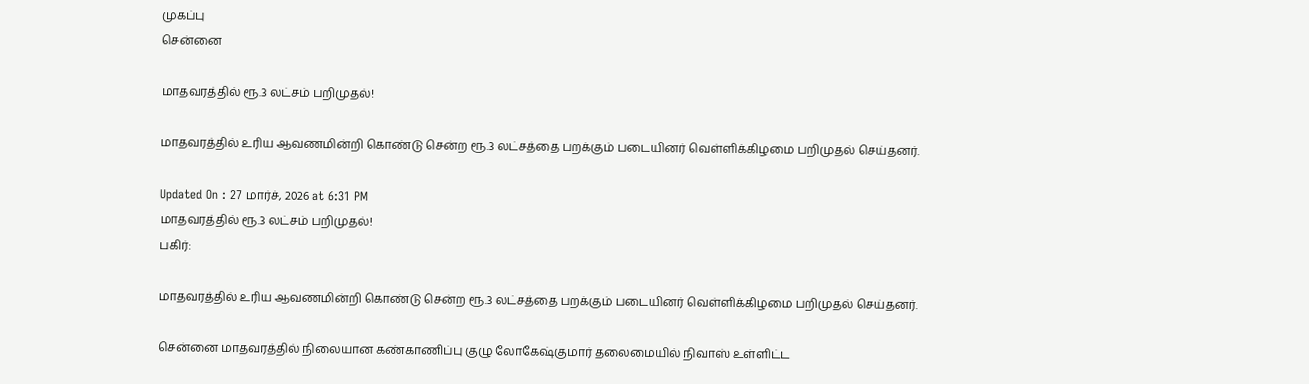முகப்பு
சென்னை

மாதவரத்தில் ரூ.3 லட்சம் பறிமுதல்!

மாதவரத்தில் உரிய ஆவணமின்றி கொண்டு சென்ற ரூ.3 லட்சத்தை பறக்கும் படையினர் வெள்ளிக்கிழமை பறிமுதல் செய்தனர்.

Updated On : 27 மார்ச், 2026 at 6:31 PM
மாதவரத்தில் ரூ.3 லட்சம் பறிமுதல்!
பகிர்:

மாதவரத்தில் உரிய ஆவணமின்றி கொண்டு சென்ற ரூ.3 லட்சத்தை பறக்கும் படையினர் வெள்ளிக்கிழமை பறிமுதல் செய்தனர்.

சென்னை மாதவரத்தில் நிலையான கண்காணிப்பு குழு லோகேஷ்குமார் தலைமையில் நிவாஸ் உள்ளிட்ட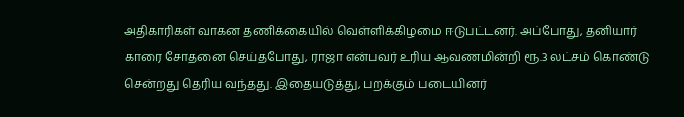அதிகாரிகள் வாகன தணிக்கையில் வெள்ளிக்கிழமை ஈடுபட்டனர். அப்போது, தனியார் காரை சோதனை செய்தபோது, ராஜா என்பவர் உரிய ஆவணமின்றி ரூ.3 லட்சம் கொண்டு சென்றது தெரிய வந்தது. இதையடுத்து, பறக்கும் படையினர்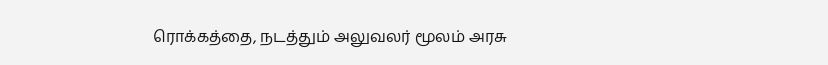ரொக்கத்தை, நடத்தும் அலுவலர் மூலம் அரசு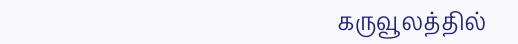கருவூலத்தில்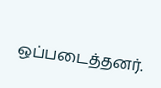ஒப்படைத்தனர்.